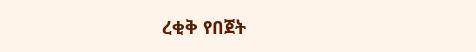ረቂቅ የበጀት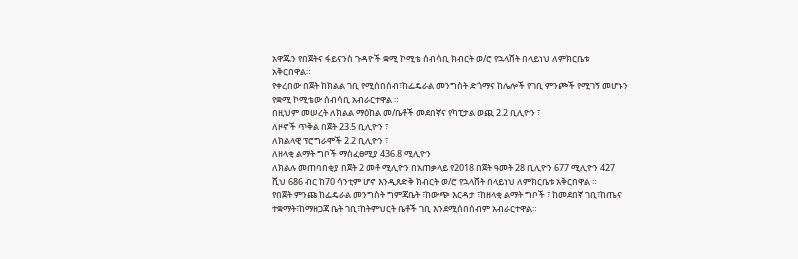አዋጁን የበጀትና ፋይናንስ ጉዳዮች ቋሚ ኮሚቴ ሰብሳቢ ክብርት ወ/ሮ የኋላሸት በላይነህ ለምክርቤቱ አቅርበዋል።
የቀረበው በጀት ከክልል ገቢ የሚሰበሰብ፣ከፌዴራል መንግስት ድጎማና ከሌሎች የገቢ ምንጮች የሚገኝ መሆኑን የቋሚ ኮሚቴው ሰብሳቢ አብራርተዋል ።
በዚህም መሠረት ለክልል ማዕከል መ/ቤቶች መደበኛና የካፒታል ወጪ 2.2 ቢሊዮን ፣
ለዞኖች ጥቅል በጀት 23.5 ቢሊዮን ፣
ለክልላዊ ፕሮግራሞች 2.2 ቢሊዮን ፣
ለዘላቂ ልማት ግቦች ማስፈፀሚያ 436.8 ሚሊዮን
ለክልሉ መጠባበቂያ በጀት 2 መቶ ሚሊዮን በአጠቃላይ የ2018 በጀት ዓመት 28 ቢሊዮን 677 ሚሊዮን 427 ሺህ 686 ብር ከ70 ሳንቲም ሆኖ እንዲጸድቅ ክብርት ወ/ሮ የኋላሸት በላይነህ ለምክርቤቱ አቅርበዋል ።
የበጀት ምንጩ ከፌዴራል መንግስት ግምጃቤት ፣ከውጭ እርዳታ ፣ከዘላቂ ልማት ግቦች ፣ ከመደበኛ ገቢ፣ከጤና ተቋማት፣ከማዘጋጃ ቤት ገቢ፣ከትምህርት ቤቶች ገቢ እንደሚሰበሰብም አብራርተዋል።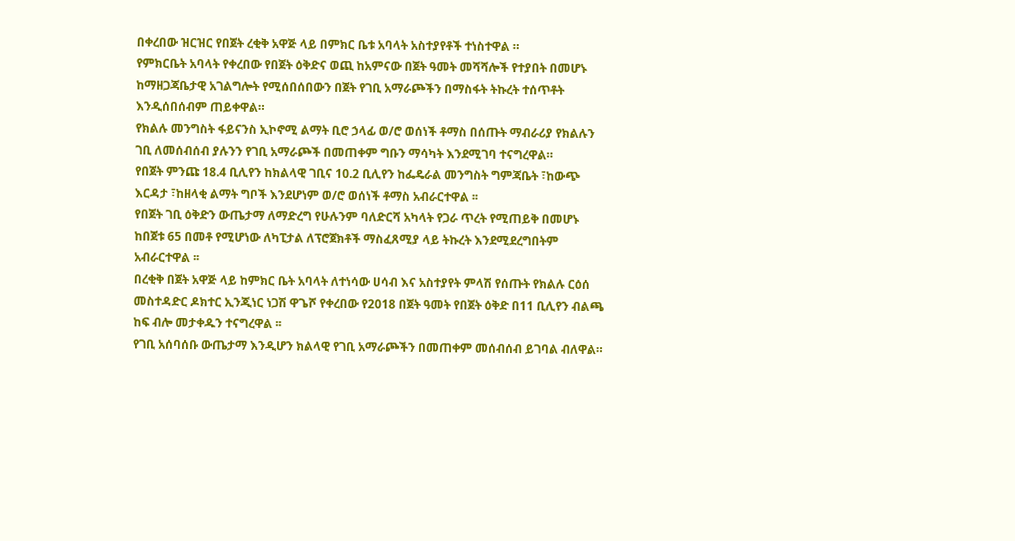በቀረበው ዝርዝር የበጀት ረቂቅ አዋጅ ላይ በምክር ቤቱ አባላት አስተያየቶች ተነስተዋል ።
የምክርቤት አባላት የቀረበው የበጀት ዕቅድና ወጪ ከአምናው በጀት ዓመት መሻሻሎች የተያበት በመሆኑ ከማዘጋጃቤታዊ አገልግሎት የሚሰበሰበውን በጀት የገቢ አማራጮችን በማስፋት ትኩረት ተሰጥቶት እንዲሰበሰብም ጠይቀዋል።
የክልሉ መንግስት ፋይናንስ ኢኮኖሚ ልማት ቢሮ ኃላፊ ወ/ሮ ወሰነች ቶማስ በሰጡት ማብራሪያ የክልሉን ገቢ ለመሰብሰብ ያሉንን የገቢ አማራጮች በመጠቀም ግቡን ማሳካት እንደሚገባ ተናግረዋል።
የበጀት ምንጩ 18.4 ቢሊየን ከክልላዊ ገቢና 10.2 ቢሊየን ከፌዴራል መንግስት ግምጃቤት ፣ከውጭ እርዳታ ፣ከዘላቂ ልማት ግቦች እንደሆነም ወ/ሮ ወሰነች ቶማስ አብራርተዋል ፡፡
የበጀት ገቢ ዕቅድን ውጤታማ ለማድረግ የሁሉንም ባለድርሻ አካላት የጋራ ጥረት የሚጠይቅ በመሆኑ ከበጀቱ 65 በመቶ የሚሆነው ለካፒታል ለፕሮጀክቶች ማስፈጸሚያ ላይ ትኩረት እንደሚደረግበትም አብራርተዋል ፡፡
በረቂቅ በጀት አዋጅ ላይ ከምክር ቤት አባላት ለተነሳው ሀሳብ እና አስተያየት ምላሽ የሰጡት የክልሉ ርዕሰ መስተዳድር ዶክተር ኢንጂነር ነጋሽ ዋጌሾ የቀረበው የ2018 በጀት ዓመት የበጀት ዕቅድ በ11 ቢሊየን ብልጫ ከፍ ብሎ መታቀዱን ተናግረዋል ፡፡
የገቢ አሰባሰቡ ውጤታማ እንዲሆን ክልላዊ የገቢ አማራጮችን በመጠቀም መሰብሰብ ይገባል ብለዋል።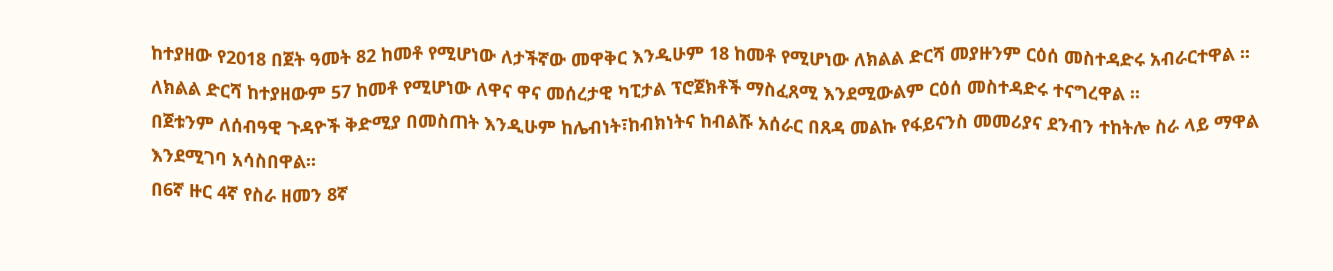ከተያዘው የ2018 በጀት ዓመት 82 ከመቶ የሚሆነው ለታችኛው መዋቅር እንዲሁም 18 ከመቶ የሚሆነው ለክልል ድርሻ መያዙንም ርዕሰ መስተዳድሩ አብራርተዋል ፡፡
ለክልል ድርሻ ከተያዘውም 57 ከመቶ የሚሆነው ለዋና ዋና መሰረታዊ ካፒታል ፕሮጀክቶች ማስፈጸሚ እንደሚውልም ርዕሰ መስተዳድሩ ተናግረዋል ፡፡
በጀቱንም ለሰብዓዊ ጉዳዮች ቅድሚያ በመስጠት እንዲሁም ከሌብነት፣ከብክነትና ከብልሹ አሰራር በጸዳ መልኩ የፋይናንስ መመሪያና ደንብን ተከትሎ ስራ ላይ ማዋል እንደሚገባ አሳስበዋል።
በ6ኛ ዙር 4ኛ የስራ ዘመን 8ኛ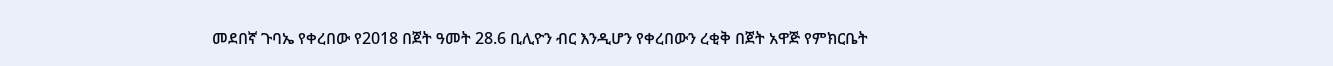መደበኛ ጉባኤ የቀረበው የ2018 በጀት ዓመት 28.6 ቢሊዮን ብር እንዲሆን የቀረበውን ረቂቅ በጀት አዋጅ የምክርቤት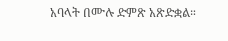አባላት በሙሉ ድምጽ አጽድቋል።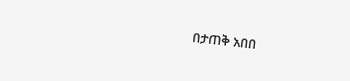በታጠቅ አበበ